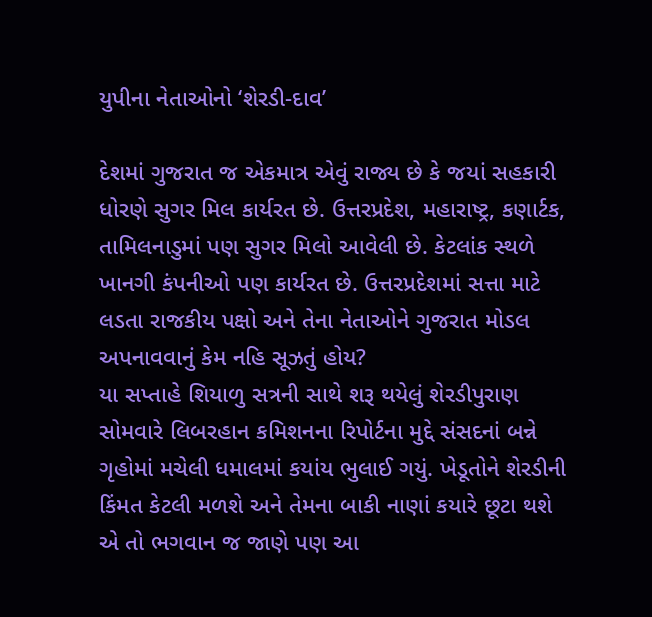યુપીના નેતાઓનો ‘શેરડી-દાવ’

દેશમાં ગુજરાત જ એકમાત્ર એવું રાજ્ય છે કે જયાં સહકારી ધોરણે સુગર મિલ કાર્યરત છે. ઉત્તરપ્રદેશ, મહારાષ્ટ્ર, કણાર્ટક, તામિલનાડુમાં પણ સુગર મિલો આવેલી છે. કેટલાંક સ્થળે ખાનગી કંપનીઓ પણ કાર્યરત છે. ઉત્તરપ્રદેશમાં સત્તા માટે લડતા રાજકીય પક્ષો અને તેના નેતાઓને ગુજરાત મોડલ અપનાવવાનું કેમ નહિ સૂઝતું હોય?
યા સપ્તાહે શિયાળુ સત્રની સાથે શરૂ થયેલું શેરડીપુરાણ સોમવારે લિબરહાન કમિશનના રિપોર્ટના મુદ્દે સંસદનાં બન્ને ગૃહોમાં મચેલી ધમાલમાં કયાંય ભુલાઈ ગયું. ખેડૂતોને શેરડીની કિંમત કેટલી મળશે અને તેમના બાકી નાણાં કયારે છૂટા થશે એ તો ભગવાન જ જાણે પણ આ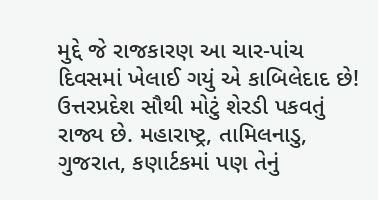મુદ્દે જે રાજકારણ આ ચાર-પાંચ દિવસમાં ખેલાઈ ગયું એ કાબિલેદાદ છે! ઉત્તરપ્રદેશ સૌથી મોટું શેરડી પકવતું રાજ્ય છે. મહારાષ્ટ્ર, તામિલનાડુ, ગુજરાત, કણાર્ટકમાં પણ તેનું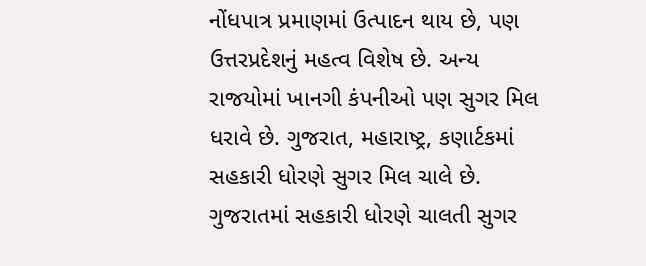નોંધપાત્ર પ્રમાણમાં ઉત્પાદન થાય છે, પણ ઉત્તરપ્રદેશનું મહત્વ વિશેષ છે. અન્ય રાજયોમાં ખાનગી કંપનીઓ પણ સુગર મિલ ધરાવે છે. ગુજરાત, મહારાષ્ટ્ર, કણાર્ટકમાં સહકારી ધોરણે સુગર મિલ ચાલે છે.
ગુજરાતમાં સહકારી ધોરણે ચાલતી સુગર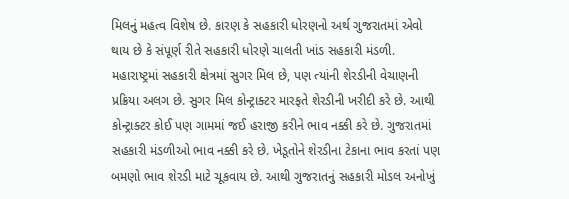મિલનું મહત્વ વિશેષ છે. કારણ કે સહકારી ધોરણનો અર્થ ગુજરાતમાં એવો થાય છે કે સંપૂર્ણ રીતે સહકારી ધોરણે ચાલતી ખાંડ સહકારી મંડળી. મહારાષ્ટ્રમાં સહકારી ક્ષેત્રમાં સુગર મિલ છે, પણ ત્યાંની શેરડીની વેચાણની પ્રક્રિયા અલગ છે. સુગર મિલ કોન્ટ્રાક્ટર મારફતે શેરડીની ખરીદી કરે છે. આથી કોન્ટ્રાક્ટર કોઈ પણ ગામમાં જઈ હરાજી કરીને ભાવ નક્કી કરે છે. ગુજરાતમાં સહકારી મંડળીઓ ભાવ નક્કી કરે છે. ખેડૂતોને શેરડીના ટેકાના ભાવ કરતાં પણ બમણો ભાવ શેરડી માટે ચૂકવાય છે. આથી ગુજરાતનું સહકારી મોડલ અનોખું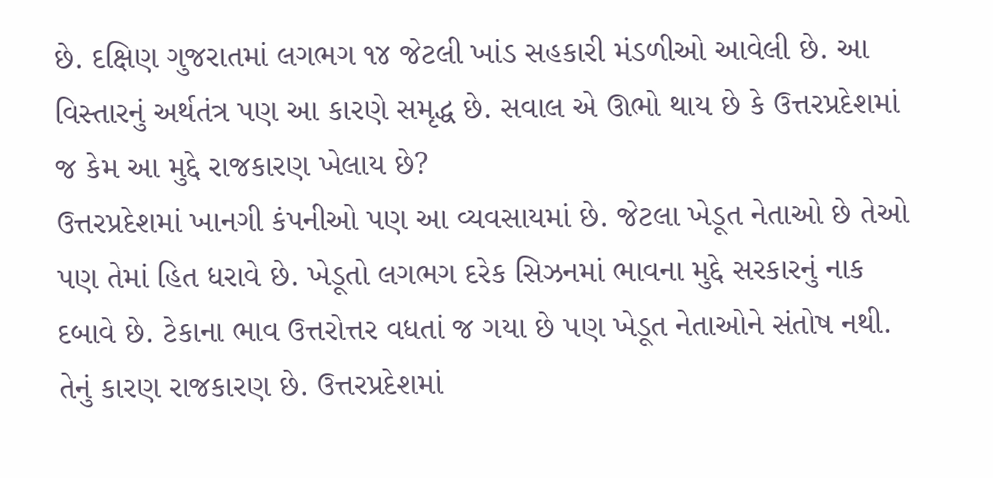છે. દક્ષિણ ગુજરાતમાં લગભગ ૧૪ જેટલી ખાંડ સહકારી મંડળીઓ આવેલી છે. આ વિસ્તારનું અર્થતંત્ર પણ આ કારણે સમૃદ્ધ છે. સવાલ એ ઊભો થાય છે કે ઉત્તરપ્રદેશમાં જ કેમ આ મુદ્દે રાજકારણ ખેલાય છે?
ઉત્તરપ્રદેશમાં ખાનગી કંપનીઓ પણ આ વ્યવસાયમાં છે. જેટલા ખેડૂત નેતાઓ છે તેઓ પણ તેમાં હિત ધરાવે છે. ખેડૂતો લગભગ દરેક સિઝનમાં ભાવના મુદ્દે સરકારનું નાક દબાવે છે. ટેકાના ભાવ ઉત્તરોત્તર વધતાં જ ગયા છે પણ ખેડૂત નેતાઓને સંતોષ નથી. તેનું કારણ રાજકારણ છે. ઉત્તરપ્રદેશમાં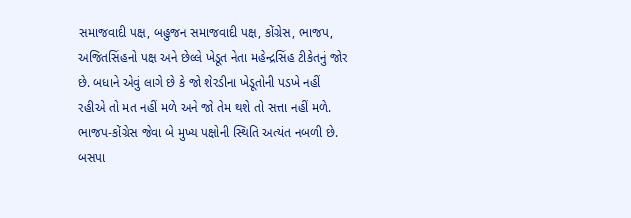સમાજવાદી પક્ષ, બહુજન સમાજવાદી પક્ષ, કોંગ્રેસ, ભાજપ, અજિતસિંહનો પક્ષ અને છેલ્લે ખેડૂત નેતા મહેન્દ્રસિંહ ટીકેતનું જોર છે. બધાને એવું લાગે છે કે જો શેરડીના ખેડૂતોની પડખે નહીં રહીએ તો મત નહીં મળે અને જો તેમ થશે તો સત્તા નહીં મળે. ભાજપ-કોંગ્રેસ જેવા બે મુખ્ય પક્ષોની સ્થિતિ અત્યંત નબળી છે. બસપા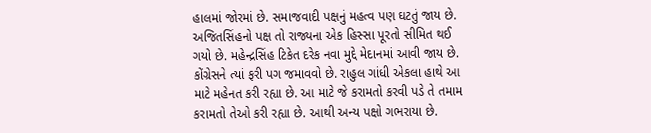હાલમાં જોરમાં છે. સમાજવાદી પક્ષનું મહત્વ પણ ઘટતું જાય છે. અજિતસિંહનો પક્ષ તો રાજ્યના એક હિસ્સા પૂરતો સીમિત થઈ ગયો છે. મહેન્દ્રસિંહ ટિકેત દરેક નવા મુદ્દે મેદાનમાં આવી જાય છે.
કોંગ્રેસને ત્યાં ફરી પગ જમાવવો છે. રાહુલ ગાંધી એકલા હાથે આ માટે મહેનત કરી રહ્યા છે. આ માટે જે કરામતો કરવી પડે તે તમામ કરામતો તેઓ કરી રહ્યા છે. આથી અન્ય પક્ષો ગભરાયા છે.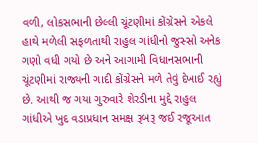વળી, લોકસભાની છેલ્લી ચૂંટણીમાં કોંગ્રેસને એકલે હાથે મળેલી સફળતાથી રાહુલ ગાંધીનો જુસ્સો અનેક ગણો વધી ગયો છે અને આગામી વિધાનસભાની ચૂંટણીમાં રાજ્યની ગાદી કોંગ્રેસને મળે તેવું દેખાઈ રહ્યું છે. આથી જ ગયા ગુરુવારે શેરડીના મુદ્દે રાહુલ ગાંધીએ ખુદ વડાપ્રધાન સમક્ષ રૂબરૂ જઈ રજૂઆત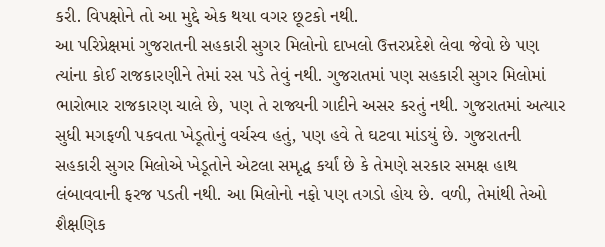કરી. વિપક્ષોને તો આ મુદ્દે એક થયા વગર છૂટકો નથી.
આ પરિપ્રેક્ષમાં ગુજરાતની સહકારી સુગર મિલોનો દાખલો ઉત્તરપ્રદેશે લેવા જેવો છે પણ ત્યાંના કોઈ રાજકારણીને તેમાં રસ પડે તેવું નથી. ગુજરાતમાં પણ સહકારી સુગર મિલોમાં ભારોભાર રાજકારણ ચાલે છે, પણ તે રાજ્યની ગાદીને અસર કરતું નથી. ગુજરાતમાં અત્યાર સુધી મગફળી પકવતા ખેડૂતોનું વર્ચસ્વ હતું, પણ હવે તે ઘટવા માંડયું છે. ગુજરાતની સહકારી સુગર મિલોએ ખેડૂતોને એટલા સમૃદ્ધ કર્યાં છે કે તેમણે સરકાર સમક્ષ હાથ લંબાવવાની ફરજ પડતી નથી. આ મિલોનો નફો પણ તગડો હોય છે. વળી, તેમાંથી તેઓ શૈક્ષણિક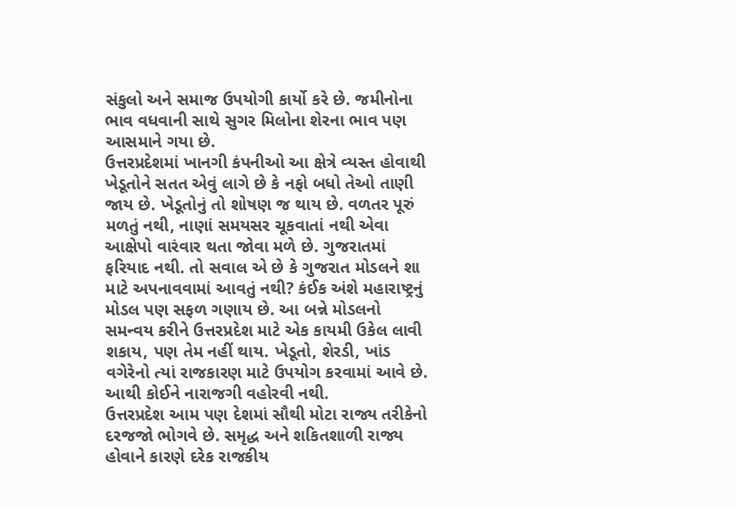સંકુલો અને સમાજ ઉપયોગી કાર્યો કરે છે. જમીનોના ભાવ વધવાની સાથે સુગર મિલોના શેરના ભાવ પણ આસમાને ગયા છે.
ઉત્તરપ્રદેશમાં ખાનગી કંપનીઓ આ ક્ષેત્રે વ્યસ્ત હોવાથી ખેડૂતોને સતત એવું લાગે છે કે નફો બધો તેઓ તાણી જાય છે. ખેડૂતોનું તો શોષણ જ થાય છે. વળતર પૂરું મળતું નથી, નાણાં સમયસર ચૂકવાતાં નથી એવા આક્ષેપો વારંવાર થતા જોવા મળે છે. ગુજરાતમાં ફરિયાદ નથી. તો સવાલ એ છે કે ગુજરાત મોડલને શા માટે અપનાવવામાં આવતું નથી? કંઈક અંશે મહારાષ્ટ્રનું મોડલ પણ સફળ ગણાય છે. આ બન્ને મોડલનો સમન્વય કરીને ઉત્તરપ્રદેશ માટે એક કાયમી ઉકેલ લાવી શકાય, પણ તેમ નહીં થાય. ખેડૂતો, શેરડી, ખાંડ વગેરેનો ત્યાં રાજકારણ માટે ઉપયોગ કરવામાં આવે છે. આથી કોઈને નારાજગી વહોરવી નથી.
ઉત્તરપ્રદેશ આમ પણ દેશમાં સૌથી મોટા રાજ્ય તરીકેનો દરજજો ભોગવે છે. સમૃદ્ધ અને શકિતશાળી રાજ્ય હોવાને કારણે દરેક રાજકીય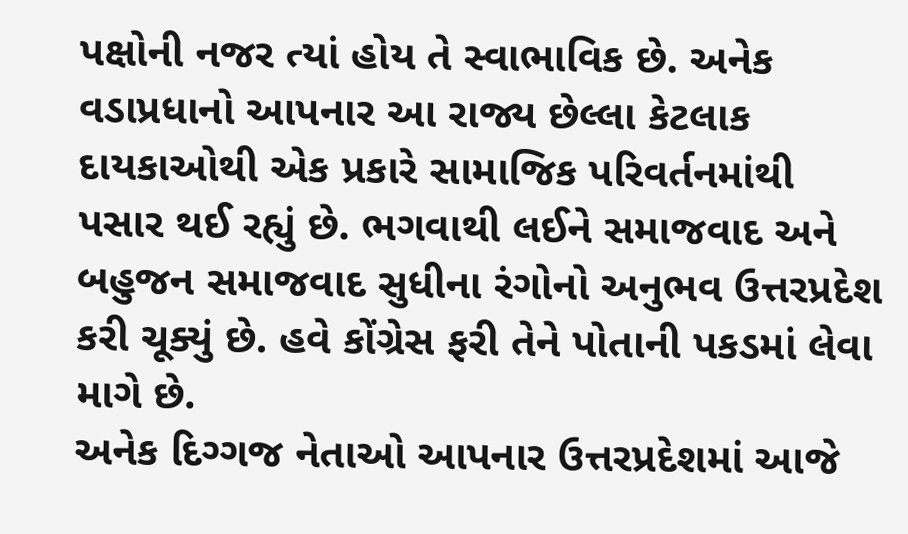પક્ષોની નજર ત્યાં હોય તે સ્વાભાવિક છે. અનેક વડાપ્રધાનો આપનાર આ રાજ્ય છેલ્લા કેટલાક દાયકાઓથી એક પ્રકારે સામાજિક પરિવર્તનમાંથી પસાર થઈ રહ્યું છે. ભગવાથી લઈને સમાજવાદ અને બહુજન સમાજવાદ સુધીના રંગોનો અનુભવ ઉત્તરપ્રદેશ કરી ચૂક્યું છે. હવે કોંગ્રેસ ફરી તેને પોતાની પકડમાં લેવા માગે છે.
અનેક દિગ્ગજ નેતાઓ આપનાર ઉત્તરપ્રદેશમાં આજે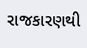રાજકારણથી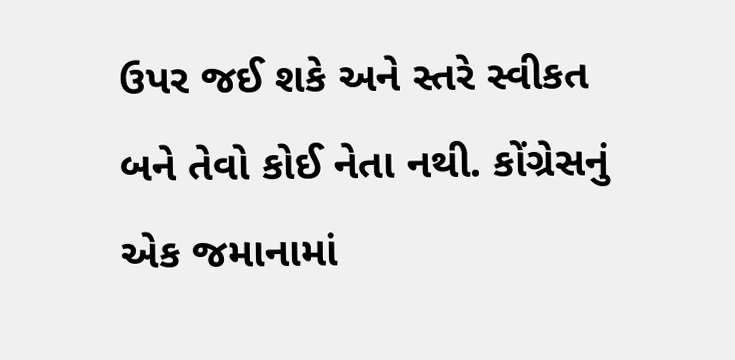ઉપર જઈ શકે અને સ્તરે સ્વીકત બને તેવો કોઈ નેતા નથી. કોંગ્રેસનું એક જમાનામાં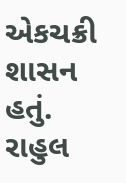એકચક્રી શાસન હતું. રાહુલ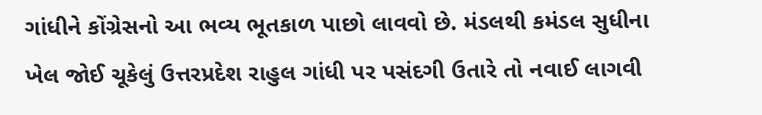ગાંધીને કોંગ્રેસનો આ ભવ્ય ભૂતકાળ પાછો લાવવો છે. મંડલથી કમંડલ સુધીના ખેલ જોઈ ચૂકેલું ઉત્તરપ્રદેશ રાહુલ ગાંધી પર પસંદગી ઉતારે તો નવાઈ લાગવી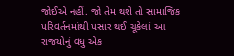જોઈએ નહીં. જો તેમ થશે તો સામાજિક પરિવર્તનમાંથી પસાર થઈ ચૂકેલાં આ રાજયોનું વધુ એક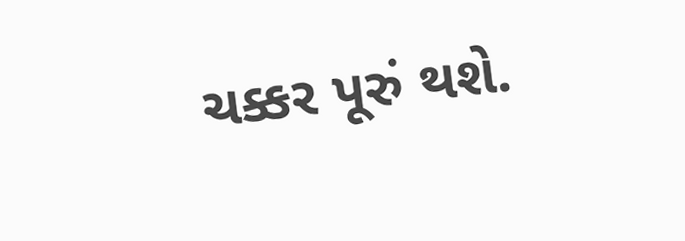ચક્કર પૂરું થશે.